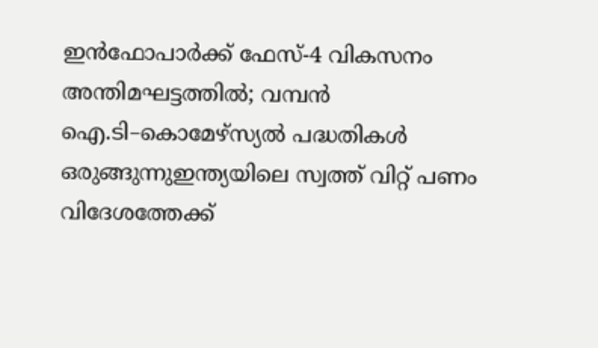ഇൻഫോപാർക്ക് ഫേസ്-4 വികസനം അന്തിമഘട്ടത്തിൽ; വമ്പൻ ഐ.ടി–കൊമേഴ്സ്യൽ പദ്ധതികൾ ഒരുങ്ങുന്നുഇന്ത്യയിലെ സ്വത്ത് വിറ്റ് പണം വിദേശത്തേക്ക്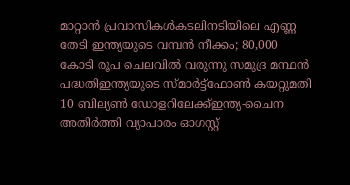മാറ്റാന്‍ പ്രവാസികള്‍കടലിനടിയിലെ എണ്ണ തേടി ഇന്ത്യയുടെ വമ്പൻ നീക്കം; 80,000 കോടി രൂപ ചെലവിൽ വരുന്നു സമുദ്ര മന്ഥൻ പദ്ധതിഇന്ത്യയുടെ സ്മാര്‍ട്ട്ഫോണ്‍ കയറ്റുമതി 10 ബില്യണ്‍ ഡോളറിലേക്ക്ഇന്ത്യ-ചൈന അതിര്‍ത്തി വ്യാപാരം ഓഗസ്റ്റ്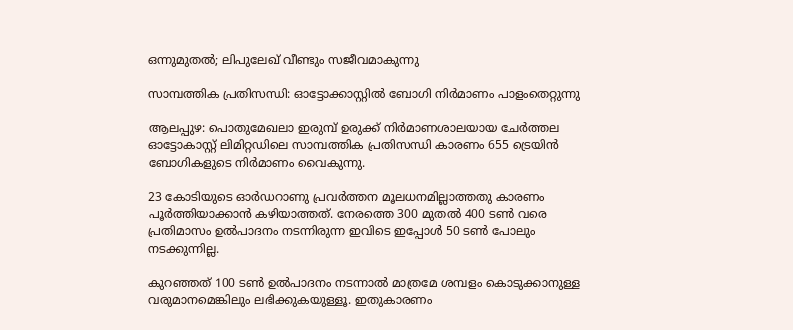ഒന്നുമുതല്‍; ലിപുലേഖ് വീണ്ടും സജീവമാകുന്നു

സാമ്പത്തിക പ്രതിസന്ധി: ഓട്ടോക്കാസ്റ്റിൽ ബോഗി നിർമാണം പാളംതെറ്റുന്നു

ആലപ്പുഴ: പൊതുമേഖലാ ഇരുമ്പ് ഉരുക്ക് നിർമാണശാലയായ ചേർത്തല ഓട്ടോകാസ്റ്റ് ലിമിറ്റഡിലെ സാമ്പത്തിക പ്രതിസന്ധി കാരണം 655 ട്രെയിൻ ബോഗികളുടെ നിർമാണം വൈകുന്നു.

23 കോടിയുടെ ഓർഡറാണു പ്രവർത്തന മൂലധനമില്ലാത്തതു കാരണം പൂർത്തിയാക്കാൻ കഴിയാത്തത്. നേരത്തെ 300 മുതൽ 400 ടൺ വരെ പ്രതിമാസം ഉൽപാദനം നടന്നിരുന്ന ഇവിടെ ഇപ്പോൾ 50 ടൺ പോലും നടക്കുന്നില്ല.

കുറഞ്ഞത് 100 ടൺ ഉൽപാദനം നടന്നാൽ മാത്രമേ ശമ്പളം കൊടുക്കാനുള്ള വരുമാനമെങ്കിലും ലഭിക്കുകയുള്ളൂ. ഇതുകാരണം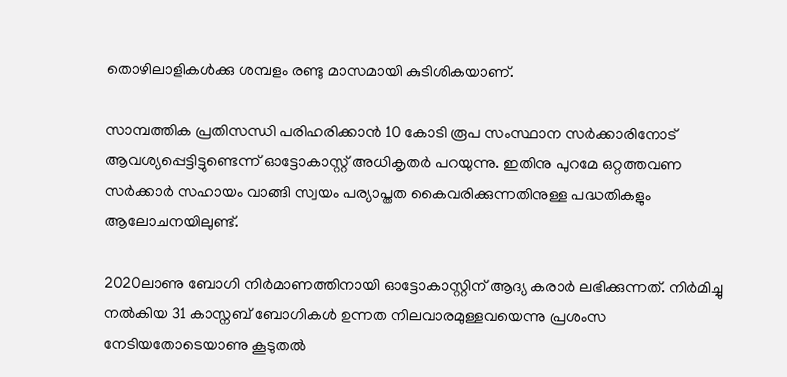തൊഴിലാളികൾക്കു ശമ്പളം രണ്ടു മാസമായി കുടിശികയാണ്.

സാമ്പത്തിക പ്രതിസന്ധി പരിഹരിക്കാൻ 10 കോടി രൂപ സംസ്ഥാന സർക്കാരിനോട് ആവശ്യപ്പെട്ടിട്ടുണ്ടെന്ന് ഓട്ടോകാസ്റ്റ് അധികൃതർ പറയുന്നു. ഇതിനു പുറമേ ഒറ്റത്തവണ സർക്കാർ സഹായം വാങ്ങി സ്വയം പര്യാപ്തത കൈവരിക്കുന്നതിനുള്ള പദ്ധതികളും ആലോചനയിലുണ്ട്.

2020ലാണു ബോഗി നിർമാണത്തിനായി ഓട്ടോകാസ്റ്റിന് ആദ്യ കരാർ ലഭിക്കുന്നത്. നിർമിച്ചു നൽകിയ 31 കാസ്നബ് ബോഗികൾ ഉന്നത നിലവാരമുള്ളവയെന്നു പ്രശംസ നേടിയതോടെയാണു കൂടുതൽ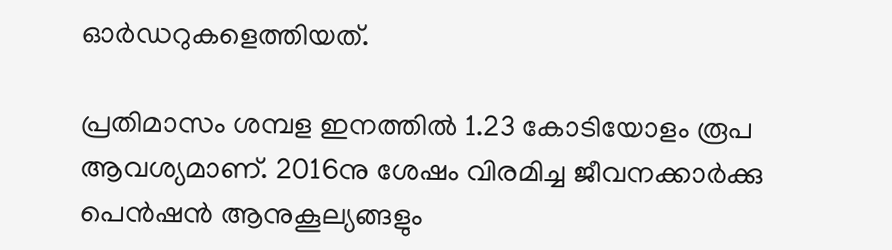ഓർഡറുകളെത്തിയത്.

പ്രതിമാസം ശമ്പള ഇനത്തിൽ 1.23 കോടിയോളം രൂപ ആവശ്യമാണ്. 2016നു ശേഷം വിരമിച്ച ജീവനക്കാർക്കു പെൻഷൻ ആനുകൂല്യങ്ങളും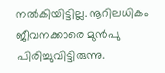നൽകിയിട്ടില്ല. നൂറിലധികം ജീവനക്കാരെ മുൻപു പിരിച്ചുവിട്ടിരുന്നു.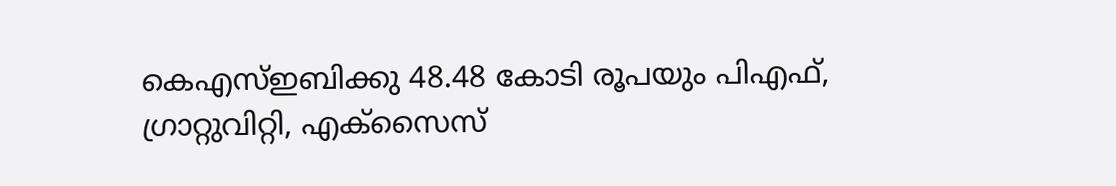കെഎസ്ഇബിക്കു 48.48 കോടി രൂപയും പിഎഫ്, ഗ്രാറ്റുവിറ്റി, എക്സൈസ്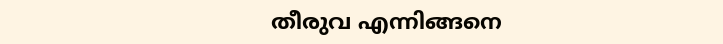തീരുവ എന്നിങ്ങനെ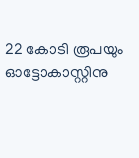22 കോടി രൂപയും ഓട്ടോകാസ്റ്റിനു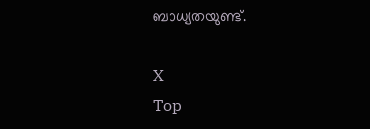ബാധ്യതയുണ്ട്.

X
Top